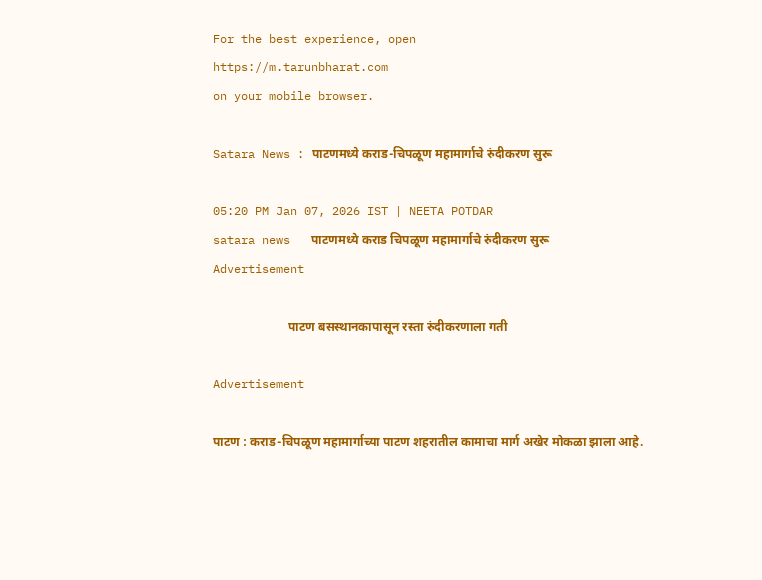For the best experience, open
https://m.tarunbharat.com
on your mobile browser.

Satara News : पाटणमध्ये कराड-चिपळूण महामार्गाचे रुंदीकरण सुरू

05:20 PM Jan 07, 2026 IST | NEETA POTDAR
satara news   पाटणमध्ये कराड चिपळूण महामार्गाचे रुंदीकरण सुरू
Advertisement

                        पाटण बसस्थानकापासून रस्ता रुंदीकरणाला गती

Advertisement

पाटण : कराड-चिपळूण महामार्गाच्या पाटण शहरातील कामाचा मार्ग अखेर मोकळा झाला आहे.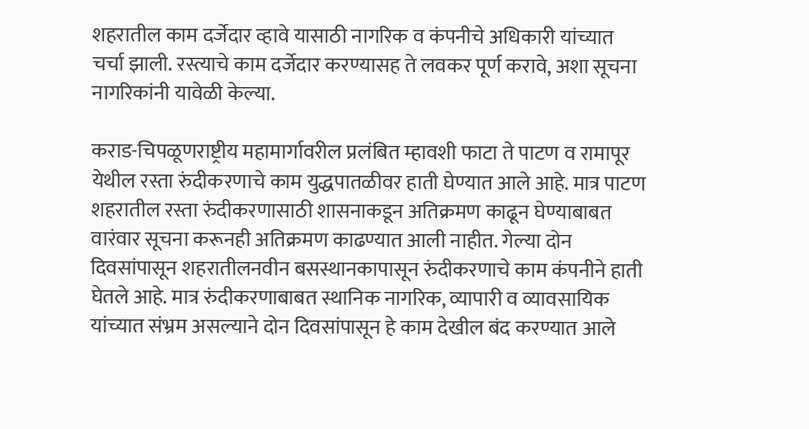शहरातील काम दर्जेदार व्हावे यासाठी नागरिक व कंपनीचे अधिकारी यांच्यात चर्चा झाली. रस्त्याचे काम दर्जेदार करण्यासह ते लवकर पूर्ण करावे, अशा सूचना नागरिकांनी यावेळी केल्या.

कराड-चिपळूणराष्ट्रीय महामार्गावरील प्रलंबित म्हावशी फाटा ते पाटण व रामापूर येथील रस्ता रुंदीकरणाचे काम युद्धपातळीवर हाती घेण्यात आले आहे. मात्र पाटण शहरातील रस्ता रुंदीकरणासाठी शासनाकडून अतिक्रमण काढून घेण्याबाबत वारंवार सूचना करूनही अतिक्रमण काढण्यात आली नाहीत. गेल्या दोन दिवसांपासून शहरातीलनवीन बसस्थानकापासून रुंदीकरणाचे काम कंपनीने हाती घेतले आहे. मात्र रुंदीकरणाबाबत स्थानिक नागरिक, व्यापारी व व्यावसायिक यांच्यात संभ्रम असल्याने दोन दिवसांपासून हे काम देखील बंद करण्यात आले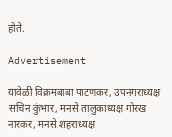होते.

Advertisement

यावेळी विक्रमबाबा पाटणकर, उपनगराध्यक्ष सचिन कुंभार, मनसे तालुकाध्यक्ष गोरख नारकर, मनसे शहराध्यक्ष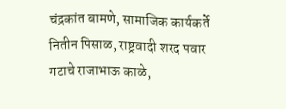चंद्रकांत बामणे, सामाजिक कार्यकर्ते नितीन पिसाळ, राष्ट्रवादी शरद पवार गटाचे राजाभाऊ काळे,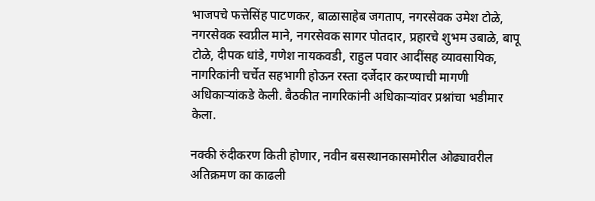भाजपचे फत्तेसिंह पाटणकर, बाळासाहेब जगताप, नगरसेवक उमेश टोळे, नगरसेवक स्वप्नील माने, नगरसेवक सागर पोतदार, प्रहारचे शुभम उबाळे, बापू टोळे, दीपक धांडे, गणेश नायकवडी, राहुल पवार आदींसह व्यावसायिक, नागरिकांनी चर्चेत सहभागी होऊन रस्ता दर्जेदार करण्याची मागणी अधिकाऱ्यांकडे केली. बैठकीत नागरिकांनी अधिकाऱ्यांवर प्रश्नांचा भडीमार केला.

नक्की रुंदीकरण किती होणार, नवीन बसस्थानकासमोरील ओढ्यावरील अतिक्रमण का काढली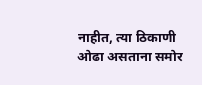नाहीत, त्या ठिकाणी ओढा असताना समोर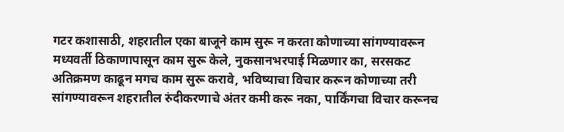गटर कशासाठी, शहरातील एका बाजूने काम सुरू न करता कोणाच्या सांगण्यावरून मध्यवर्ती ठिकाणापासून काम सुरू केले, नुकसानभरपाई मिळणार का, सरसकट अतिक्रमण काढून मगच काम सुरू करावे, भविष्याचा विचार करून कोणाच्या तरी सांगण्यावरून शहरातील रुंदीकरणाचे अंतर कमी करू नका, पार्किंगचा विचार करूनच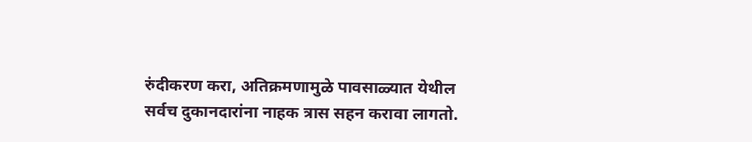रुंदीकरण करा, अतिक्रमणामुळे पावसाळ्यात येथील सर्वच दुकानदारांना नाहक त्रास सहन करावा लागतो.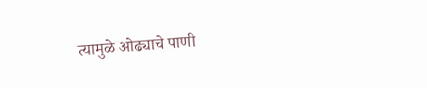त्यामुळे ओढ्याचे पाणी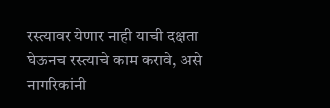रस्त्यावर येणार नाही याची दक्षता घेऊनच रस्त्याचे काम करावे, असे नागरिकांनी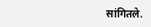सांगितले.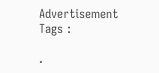Advertisement
Tags :

.